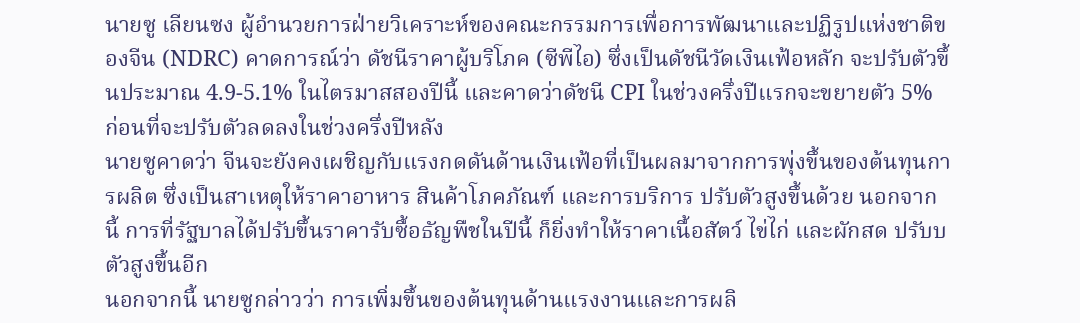นายซู เลียนซง ผู้อำนวยการฝ่ายวิเคราะห์ของคณะกรรมการเพื่อการพัฒนาและปฏิรูปแห่งชาติของจีน (NDRC) คาดการณ์ว่า ดัชนีราคาผู้บริโภค (ซีพีไอ) ซึ่งเป็นดัชนีวัดเงินเฟ้อหลัก จะปรับตัวขึ้นประมาณ 4.9-5.1% ในไตรมาสสองปีนี้ และคาดว่าดัชนี CPI ในช่วงครึ่งปีแรกจะขยายตัว 5% ก่อนที่จะปรับตัวลดลงในช่วงครึ่งปีหลัง
นายซูคาดว่า จีนจะยังคงเผชิญกับแรงกดดันด้านเงินเฟ้อที่เป็นผลมาจากการพุ่งขึ้นของต้นทุนการผลิต ซึ่งเป็นสาเหตุให้ราคาอาหาร สินค้าโภคภัณฑ์ และการบริการ ปรับตัวสูงขึ้นด้วย นอกจากนี้ การที่รัฐบาลได้ปรับขึ้นราคารับซื้อธัญพืชในปีนี้ ก็ยิ่งทำให้ราคาเนื้อสัตว์ ไข่ไก่ และผักสด ปรับบตัวสูงขึ้นอีก
นอกจากนี้ นายซูกล่าวว่า การเพิ่มขึ้นของต้นทุนด้านแรงงานและการผลิ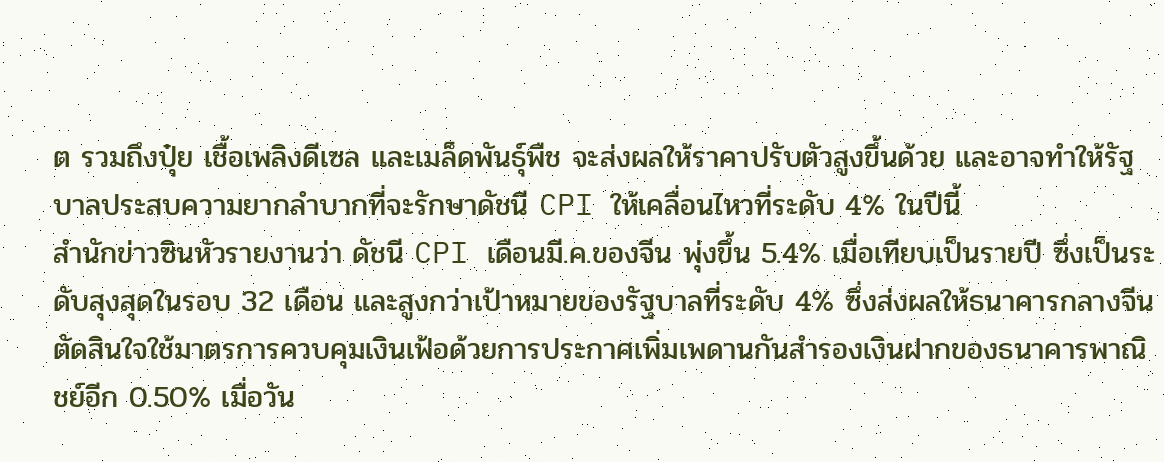ต รวมถึงปุ๋ย เชื้อเพลิงดีเซล และเมล็ดพันธุ์พืช จะส่งผลให้ราคาปรับตัวสูงขึ้นด้วย และอาจทำให้รัฐบาลประสบความยากลำบากที่จะรักษาดัชนี CPI ให้เคลื่อนไหวที่ระดับ 4% ในปีนี้
สำนักข่าวซินหัวรายงานว่า ดัชนี CPI เดือนมี.ค.ของจีน พุ่งขึ้น 5.4% เมื่อเทียบเป็นรายปี ซึ่งเป็นระดับสุงสุดในรอบ 32 เดือน และสูงกว่าเป้าหมายของรัฐบาลที่ระดับ 4% ซึ่งส่งผลให้ธนาคารกลางจีนตัดสินใจใช้มาตรการควบคุมเงินเฟ้อด้วยการประกาศเพิ่มเพดานกันสำรองเงินฝากของธนาคารพาณิชย์อีก 0.50% เมื่อวัน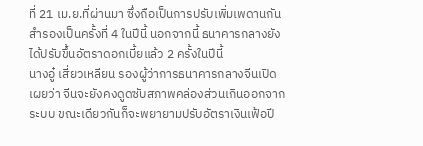ที่ 21 เม.ย.ที่ผ่านมา ซึ่งถือเป็นการปรับเพิ่มเพดานกันสำรองเป็นครั้งที่ 4 ในปีนี้ นอกจากนี้ ธนาคารกลางยังได้ปรับขึ้นอัตราดอกเบี้ยแล้ว 2 ครั้งในปีนี้
นางอู๋ เสี่ยวเหลียน รองผู้ว่าการธนาคารกลางจีนเปิดเผยว่า จีนจะยังคงดูดซับสภาพคล่องส่วนเกินออกจากระบบ ขณะเดียวกันก็จะพยายามปรับอัตราเงินเฟ้อปี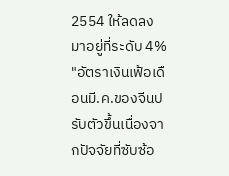2554 ให้ลดลงมาอยู่ที่ระดับ 4%
"อัตราเงินเฟ้อเดือนมี.ค.ของจีนปรับตัวขึ้นเนื่องจากปัจจัยที่ซับซ้อ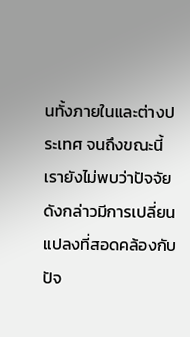นทั้งภายในและต่างประเทศ จนถึงขณะนี้เรายังไม่พบว่าปัจจัยดังกล่าวมีการเปลี่ยนแปลงที่สอดคล้องกับปัจ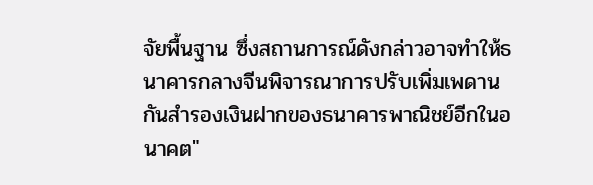จัยพื้นฐาน ซึ่งสถานการณ์ดังกล่าวอาจทำให้ธนาคารกลางจีนพิจารณาการปรับเพิ่มเพดานกันสำรองเงินฝากของธนาคารพาณิชย์อีกในอนาคต"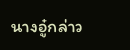นางอู๋กล่าว